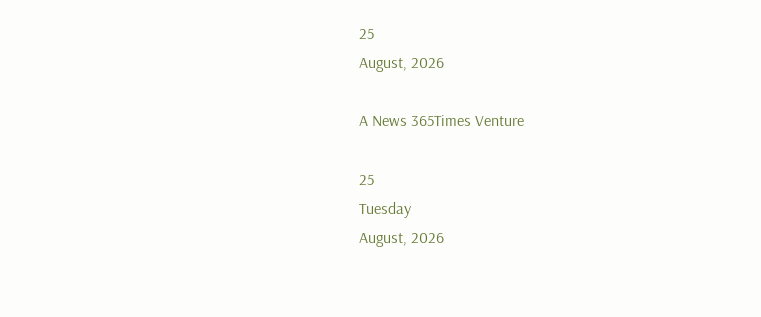25
August, 2026

A News 365Times Venture

25
Tuesday
August, 2026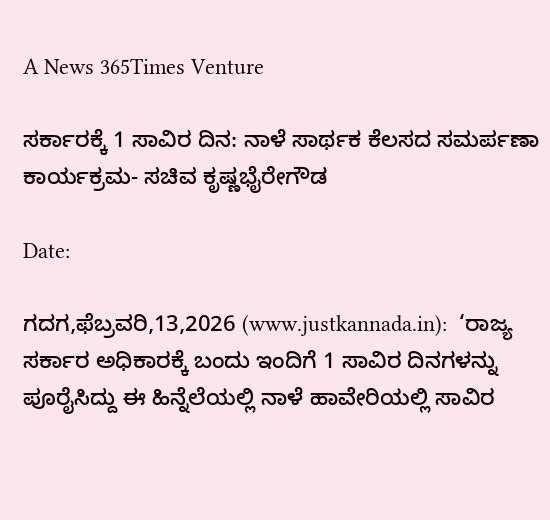A News 365Times Venture

ಸರ್ಕಾರಕ್ಕೆ 1 ಸಾವಿರ ದಿನ: ನಾಳೆ ಸಾರ್ಥಕ ಕೆಲಸದ ಸಮರ್ಪಣಾ ಕಾರ್ಯಕ್ರಮ- ಸಚಿವ ಕೃಷ್ಣಭೈರೇಗೌಡ

Date:

ಗದಗ,ಫೆಬ್ರವರಿ,13,2026 (www.justkannada.in):  ‘ರಾಜ್ಯ ಸರ್ಕಾರ ಅಧಿಕಾರಕ್ಕೆ ಬಂದು ಇಂದಿಗೆ 1 ಸಾವಿರ ದಿನಗಳನ್ನು ಪೂರೈಸಿದ್ದು ಈ ಹಿನ್ನೆಲೆಯಲ್ಲಿ ನಾಳೆ ಹಾವೇರಿಯಲ್ಲಿ ಸಾವಿರ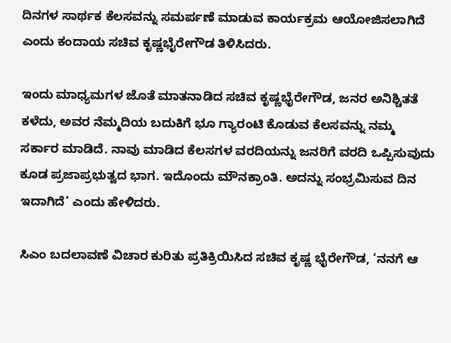ದಿನಗಳ ಸಾರ್ಥಕ ಕೆಲಸವನ್ನು ಸಮರ್ಪಣೆ ಮಾಡುವ ಕಾರ್ಯಕ್ರಮ ಆಯೋಜಿಸಲಾಗಿದೆ ಎಂದು ಕಂದಾಯ ಸಚಿವ ಕೃಷ್ಣಭೈರೇಗೌಡ ತಿಳಿಸಿದರು.

ಇಂದು ಮಾಧ್ಯಮಗಳ ಜೊತೆ ಮಾತನಾಡಿದ ಸಚಿವ ಕೃಷ್ಣಭೈರೇಗೌಡ, ಜನರ ಅನಿಶ್ಚಿತತೆ ಕಳೆದು, ಅವರ ನೆಮ್ಮದಿಯ ಬದುಕಿಗೆ ಭೂ ಗ್ಯಾರಂಟಿ ಕೊಡುವ ಕೆಲಸವನ್ನು ನಮ್ಮ ಸರ್ಕಾರ ಮಾಡಿದೆ. ನಾವು ಮಾಡಿದ ಕೆಲಸಗಳ ವರದಿಯನ್ನು ಜನರಿಗೆ ವರದಿ ಒಪ್ಪಿಸುವುದು ಕೂಡ ಪ್ರಜಾಪ್ರಭುತ್ವದ ಭಾಗ. ಇದೊಂದು ಮೌನಕ್ರಾಂತಿ. ಅದನ್ನು ಸಂಭ್ರಮಿಸುವ ದಿನ ಇದಾಗಿದೆ’ ಎಂದು ಹೇಳಿದರು.

ಸಿಎಂ ಬದಲಾವಣೆ ವಿಚಾರ ಕುರಿತು ಪ್ರತಿಕ್ರಿಯಿಸಿದ ಸಚಿವ ಕೃಷ್ಣ ಭೈರೇಗೌಡ, ‘ನನಗೆ ಆ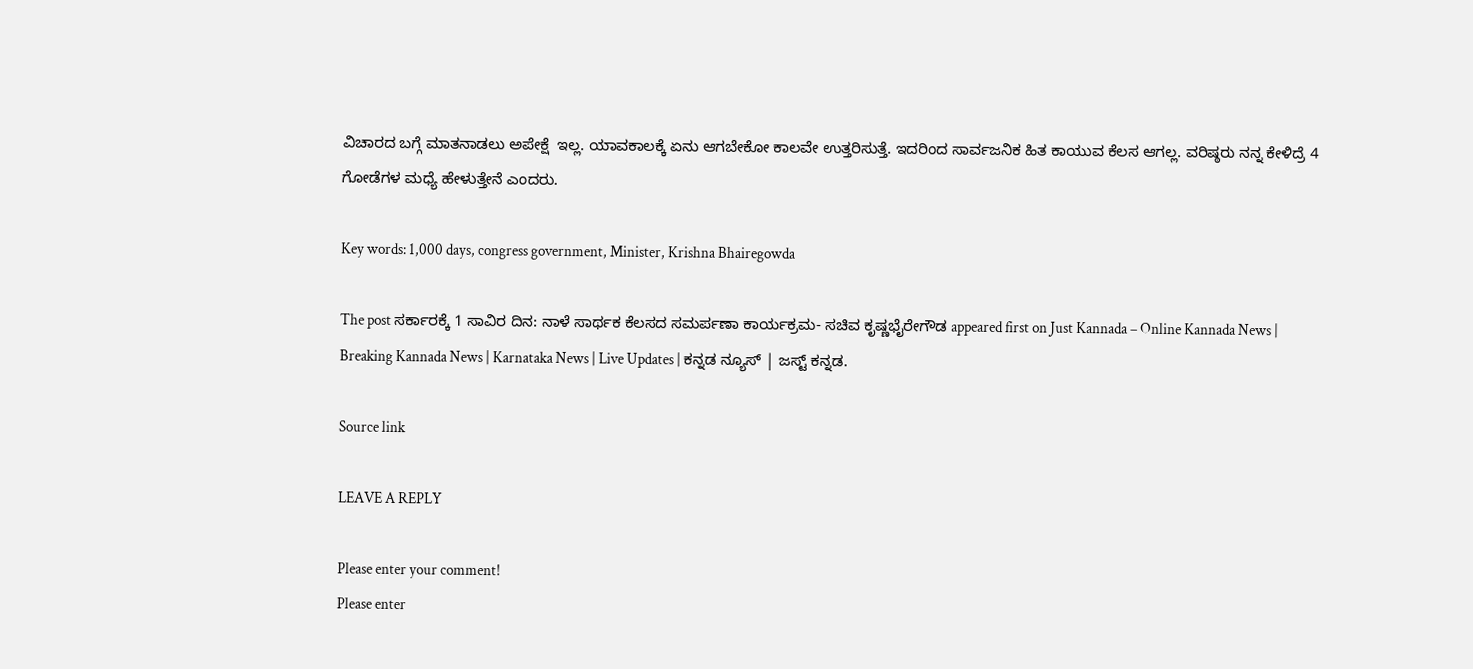ವಿಚಾರದ ಬಗ್ಗೆ ಮಾತನಾಡಲು ಅಪೇಕ್ಷೆ  ಇಲ್ಲ. ಯಾವಕಾಲಕ್ಕೆ ಏನು ಆಗಬೇಕೋ ಕಾಲವೇ ಉತ್ತರಿಸುತ್ತೆ. ಇದರಿಂದ ಸಾರ್ವಜನಿಕ ಹಿತ ಕಾಯುವ ಕೆಲಸ ಆಗಲ್ಲ. ವರಿಷ್ಠರು ನನ್ನ ಕೇಳಿದ್ರೆ 4 ಗೋಡೆಗಳ ಮಧ್ಯೆ ಹೇಳುತ್ತೇನೆ ಎಂದರು.

Key words: 1,000 days, congress government, Minister, Krishna Bhairegowda

The post ಸರ್ಕಾರಕ್ಕೆ 1 ಸಾವಿರ ದಿನ: ನಾಳೆ ಸಾರ್ಥಕ ಕೆಲಸದ ಸಮರ್ಪಣಾ ಕಾರ್ಯಕ್ರಮ- ಸಚಿವ ಕೃಷ್ಣಭೈರೇಗೌಡ appeared first on Just Kannada – Online Kannada News | Breaking Kannada News | Karnataka News | Live Updates | ಕನ್ನಡ ನ್ಯೂಸ್ | ಜಸ್ಟ್ ಕನ್ನಡ.

Source link

LEAVE A REPLY

Please enter your comment!
Please enter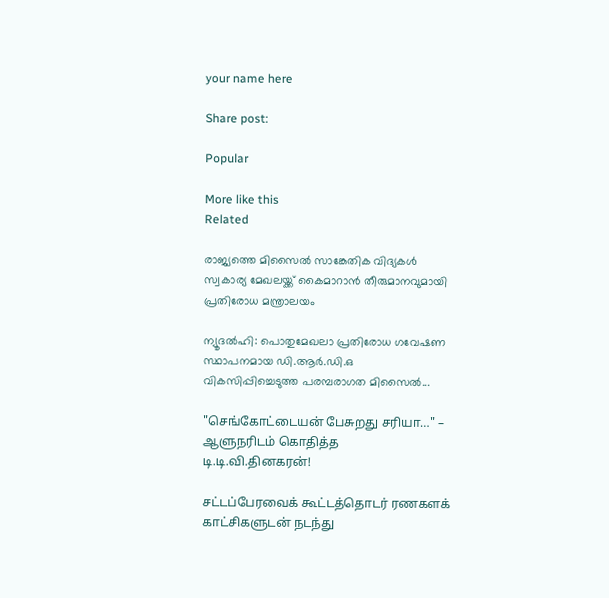your name here

Share post:

Popular

More like this
Related

രാജ്യത്തെ മിസൈല്‍ സാങ്കേതിക വിദ്യകള്‍ സ്വകാര്യ മേഖലയ്ക്ക് കൈമാറാന്‍ തീരുമാനവുമായി പ്രതിരോധ മന്ത്രാലയം

ന്യൂദല്‍ഹി: പൊതുമേഖലാ പ്രതിരോധ ഗവേഷണ സ്ഥാപനമായ ഡി.ആര്‍.ഡി.ഒ വികസിപ്പിച്ചെടുത്ത പരമ്പരാഗത മിസൈല്‍...

"செங்கோட்டையன் பேசுறது சரியா…" – ஆளுநரிடம் கொதித்த டி.டி.வி.தினகரன்!

சட்டப்பேரவைக் கூட்டத்தொடர் ரணகளக் காட்சிகளுடன் நடந்து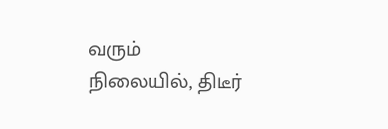வரும் நிலையில், திடீர்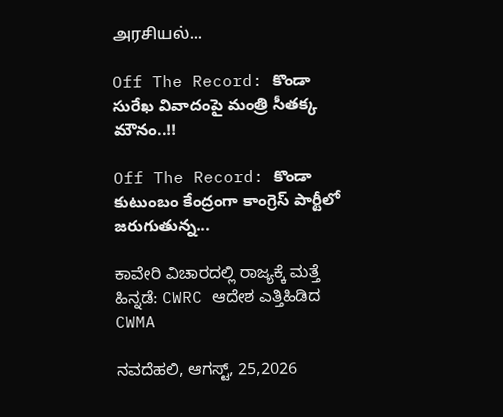அரசியல்...

Off The Record: కొండా సురేఖ వివాదంపై మంత్రి సీతక్క మౌనం..!!

Off The Record: కొండా కుటుంబం కేంద్రంగా కాంగ్రెస్‌ పార్టీలో జరుగుతున్న...

ಕಾವೇರಿ ವಿಚಾರದಲ್ಲಿ ರಾಜ್ಯಕ್ಕೆ ಮತ್ತೆ ಹಿನ್ನಡೆ: CWRC ಆದೇಶ ಎತ್ತಿಹಿಡಿದ CWMA

ನವದೆಹಲಿ, ಆಗಸ್ಟ್, 25,2026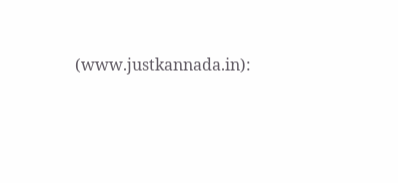(www.justkannada.in):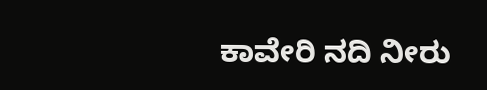ಕಾವೇರಿ ನದಿ ನೀರು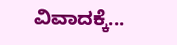ವಿವಾದಕ್ಕೆ...